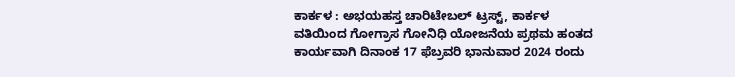ಕಾರ್ಕಳ : ಅಭಯಹಸ್ತ ಚಾರಿಟೇಬಲ್ ಟ್ರಸ್ಟ್, ಕಾರ್ಕಳ ವತಿಯಿಂದ ಗೋಗ್ರಾಸ ಗೋನಿಧಿ ಯೋಜನೆಯ ಪ್ರಥಮ ಹಂತದ ಕಾರ್ಯವಾಗಿ ದಿನಾಂಕ 17 ಫೆಬ್ರವರಿ ಭಾನುವಾರ 2024 ರಂದು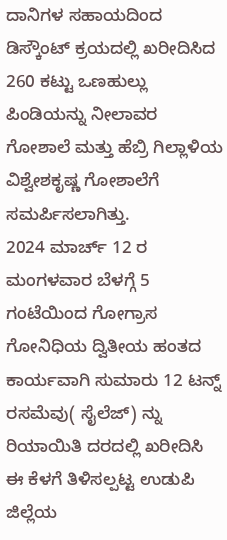ದಾನಿಗಳ ಸಹಾಯದಿಂದ ಡಿಸ್ಕೌಂಟ್ ಕ್ರಯದಲ್ಲಿ ಖರೀದಿಸಿದ 260 ಕಟ್ಟು ಒಣಹುಲ್ಲು ಪಿಂಡಿಯನ್ನು ನೀಲಾವರ ಗೋಶಾಲೆ ಮತ್ತು ಹೆಬ್ರಿ ಗಿಲ್ಲಾಳಿಯ ವಿಶ್ವೇಶಕೃಷ್ಣ ಗೋಶಾಲೆಗೆ ಸಮರ್ಪಿಸಲಾಗಿತ್ತು.
2024 ಮಾರ್ಚ್ 12 ರ ಮಂಗಳವಾರ ಬೆಳಗ್ಗೆ 5 ಗಂಟೆಯಿಂದ ಗೋಗ್ರಾಸ ಗೋನಿಧಿಯ ದ್ವಿತೀಯ ಹಂತದ ಕಾರ್ಯವಾಗಿ ಸುಮಾರು 12 ಟನ್ನ್ ರಸಮೆವು( ಸೈಲೆಜ್) ನ್ನು ರಿಯಾಯಿತಿ ದರದಲ್ಲಿ ಖರೀದಿಸಿ ಈ ಕೆಳಗೆ ತಿಳಿಸಲ್ಪಟ್ಟ ಉಡುಪಿ ಜಿಲ್ಲೆಯ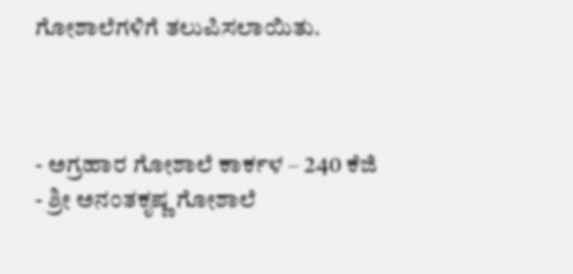ಗೋಶಾಲೆಗಳಿಗೆ ತಲುಪಿಸಲಾಯಿತು.



- ಅಗ್ರಹಾರ ಗೋಶಾಲೆ ಕಾರ್ಕಳ – 240 ಕೆಜಿ
- ಶ್ರೀ ಅನಂತಕೃಷ್ಣ ಗೋಶಾಲೆ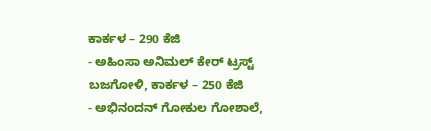ಕಾರ್ಕಳ – 290 ಕೆಜಿ
- ಅಹಿಂಸಾ ಅನಿಮಲ್ ಕೇರ್ ಟ್ರಸ್ಟ್ ಬಜಗೋಳಿ, ಕಾರ್ಕಳ – 250 ಕೆಜಿ
- ಅಭಿನಂದನ್ ಗೋಕುಲ ಗೋಶಾಲೆ,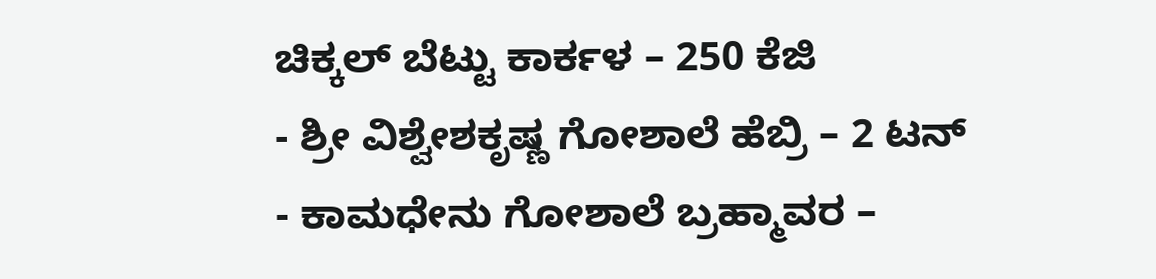ಚಿಕ್ಕಲ್ ಬೆಟ್ಟು ಕಾರ್ಕಳ – 250 ಕೆಜಿ
- ಶ್ರೀ ವಿಶ್ವೇಶಕೃಷ್ಣ ಗೋಶಾಲೆ ಹೆಬ್ರಿ – 2 ಟನ್
- ಕಾಮಧೇನು ಗೋಶಾಲೆ ಬ್ರಹ್ಮಾವರ –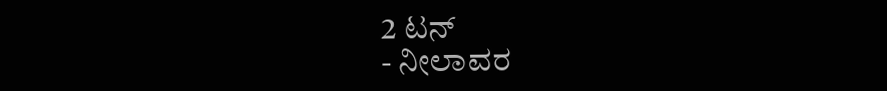2 ಟನ್
- ನೀಲಾವರ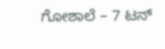ಗೋಶಾಲೆ – 7 ಟನ್